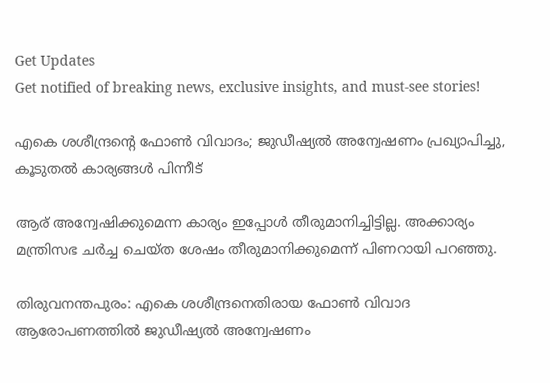Get Updates
Get notified of breaking news, exclusive insights, and must-see stories!

എകെ ശശീന്ദ്രന്റെ ഫോണ്‍ വിവാദം; ജുഡീഷ്യല്‍ അന്വേഷണം പ്രഖ്യാപിച്ചു, കൂടുതല്‍ കാര്യങ്ങള്‍ പിന്നീട്

ആര് അന്വേഷിക്കുമെന്ന കാര്യം ഇപ്പോള്‍ തീരുമാനിച്ചിട്ടില്ല. അക്കാര്യം മന്ത്രിസഭ ചര്‍ച്ച ചെയ്ത ശേഷം തീരുമാനിക്കുമെന്ന് പിണറായി പറഞ്ഞു.

തിരുവനന്തപുരം: എകെ ശശീന്ദ്രനെതിരായ ഫോണ്‍ വിവാദ ആരോപണത്തില്‍ ജുഡീഷ്യല്‍ അന്വേഷണം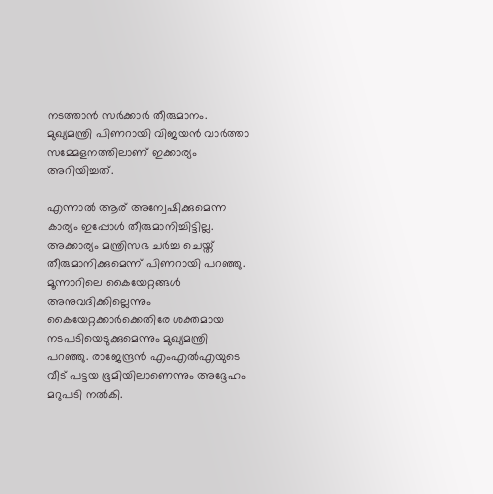നടത്താന്‍ സര്‍ക്കാര്‍ തീരുമാനം. മുഖ്യമന്ത്രി പിണറായി വിജയന്‍ വാര്‍ത്താ സമ്മേളനത്തിലാണ് ഇക്കാര്യം അറിയിച്ചത്.

എന്നാല്‍ ആര് അന്വേഷിക്കുമെന്ന കാര്യം ഇപ്പോള്‍ തീരുമാനിച്ചിട്ടില്ല. അക്കാര്യം മന്ത്രിസഭ ചര്‍ച്ച ചെയ്ത് തീരുമാനിക്കുമെന്ന് പിണറായി പറഞ്ഞു. മൂന്നാറിലെ കൈയേറ്റങ്ങള്‍ അനുവദിക്കില്ലെന്നും കൈയേറ്റക്കാര്‍ക്കെതിരേ ശക്തമായ നടപടിയെടുക്കുമെന്നും മുഖ്യമന്ത്രി പറഞ്ഞു. രാജേന്ദ്രന്‍ എംഎല്‍എയുടെ വീട് പട്ടയ ഭൂമിയിലാണെന്നും അദ്ദേഹം മറുപടി നല്‍കി.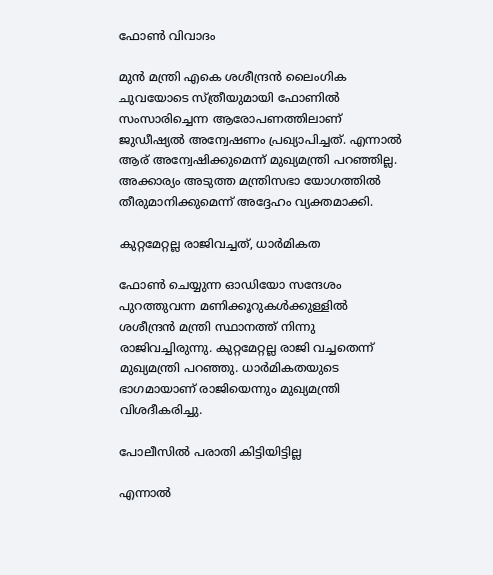ഫോണ്‍ വിവാദം

മുന്‍ മന്ത്രി എകെ ശശീന്ദ്രന്‍ ലൈംഗിക ചുവയോടെ സ്ത്രീയുമായി ഫോണില്‍ സംസാരിച്ചെന്ന ആരോപണത്തിലാണ് ജുഡീഷ്യല്‍ അന്വേഷണം പ്രഖ്യാപിച്ചത്. എന്നാല്‍ ആര് അന്വേഷിക്കുമെന്ന് മുഖ്യമന്ത്രി പറഞ്ഞില്ല. അക്കാര്യം അടുത്ത മന്ത്രിസഭാ യോഗത്തില്‍ തീരുമാനിക്കുമെന്ന് അദ്ദേഹം വ്യക്തമാക്കി.

കുറ്റമേറ്റല്ല രാജിവച്ചത്, ധാര്‍മികത

ഫോണ്‍ ചെയ്യുന്ന ഓഡിയോ സന്ദേശം പുറത്തുവന്ന മണിക്കൂറുകള്‍ക്കുള്ളില്‍ ശശീന്ദ്രന്‍ മന്ത്രി സ്ഥാനത്ത് നിന്നു രാജിവച്ചിരുന്നു. കുറ്റമേറ്റല്ല രാജി വച്ചതെന്ന് മുഖ്യമന്ത്രി പറഞ്ഞു. ധാര്‍മികതയുടെ ഭാഗമായാണ് രാജിയെന്നും മുഖ്യമന്ത്രി വിശദീകരിച്ചു.

പോലീസില്‍ പരാതി കിട്ടിയിട്ടില്ല

എന്നാല്‍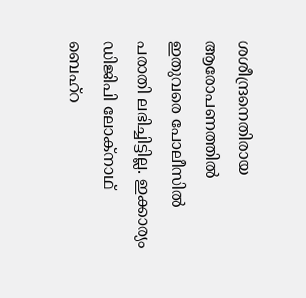ശശീന്ദ്രനെതിരായ ആരോപണത്തില്‍ ഇതുവരെ പോലീസില്‍ പരാതി ലഭിച്ചിട്ടില്ല. ഇക്കാര്യം ഡിജിപി ലോക്‌നാഥ് ബെഹ്‌റ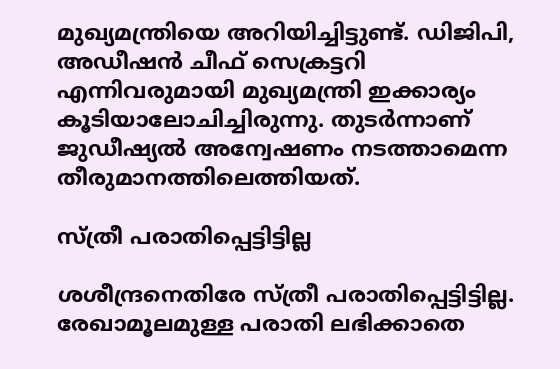മുഖ്യമന്ത്രിയെ അറിയിച്ചിട്ടുണ്ട്. ഡിജിപി, അഡീഷന്‍ ചീഫ് സെക്രട്ടറി എന്നിവരുമായി മുഖ്യമന്ത്രി ഇക്കാര്യം കൂടിയാലോചിച്ചിരുന്നു. തുടര്‍ന്നാണ് ജുഡീഷ്യല്‍ അന്വേഷണം നടത്താമെന്ന തീരുമാനത്തിലെത്തിയത്.

സ്ത്രീ പരാതിപ്പെട്ടിട്ടില്ല

ശശീന്ദ്രനെതിരേ സ്ത്രീ പരാതിപ്പെട്ടിട്ടില്ല. രേഖാമൂലമുള്ള പരാതി ലഭിക്കാതെ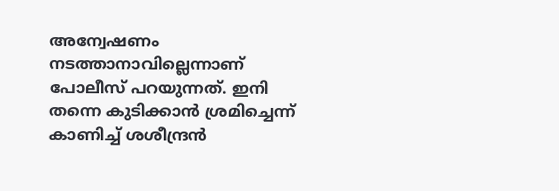അന്വേഷണം നടത്താനാവില്ലെന്നാണ് പോലീസ് പറയുന്നത്. ഇനി തന്നെ കുടിക്കാന്‍ ശ്രമിച്ചെന്ന് കാണിച്ച് ശശീന്ദ്രന്‍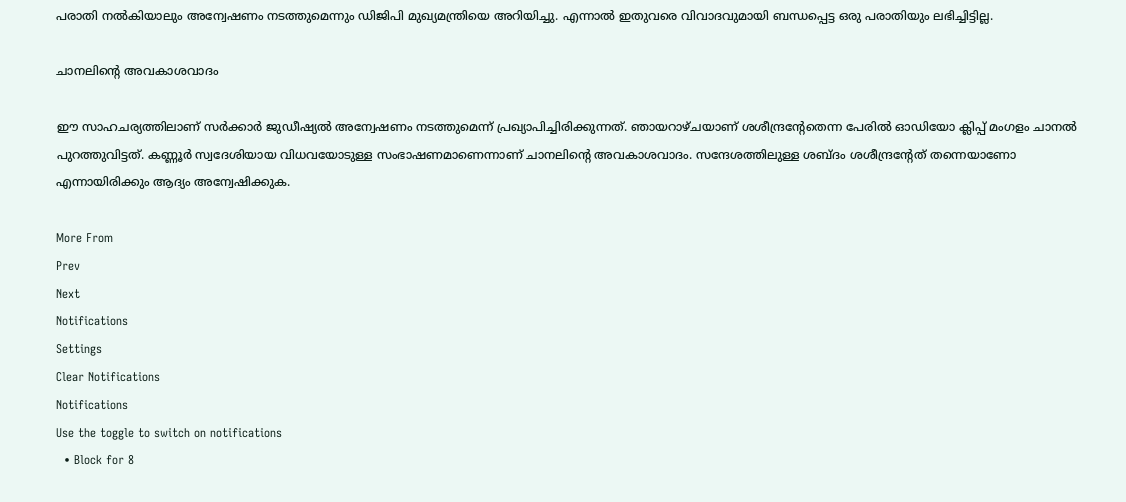പരാതി നല്‍കിയാലും അന്വേഷണം നടത്തുമെന്നും ഡിജിപി മുഖ്യമന്ത്രിയെ അറിയിച്ചു. എന്നാല്‍ ഇതുവരെ വിവാദവുമായി ബന്ധപ്പെട്ട ഒരു പരാതിയും ലഭിച്ചിട്ടില്ല.

ചാനലിന്റെ അവകാശവാദം

ഈ സാഹചര്യത്തിലാണ് സര്‍ക്കാര്‍ ജുഡീഷ്യല്‍ അന്വേഷണം നടത്തുമെന്ന് പ്രഖ്യാപിച്ചിരിക്കുന്നത്. ഞായറാഴ്ചയാണ് ശശീന്ദ്രന്റേതെന്ന പേരില്‍ ഓഡിയോ ക്ലിപ്പ് മംഗളം ചാനല്‍ പുറത്തുവിട്ടത്. കണ്ണൂര്‍ സ്വദേശിയായ വിധവയോടുള്ള സംഭാഷണമാണെന്നാണ് ചാനലിന്റെ അവകാശവാദം. സന്ദേശത്തിലുള്ള ശബ്ദം ശശീന്ദ്രന്റേത് തന്നെയാണോ എന്നായിരിക്കും ആദ്യം അന്വേഷിക്കുക.

More From
Prev
Next
Notifications
Settings
Clear Notifications
Notifications
Use the toggle to switch on notifications
  • Block for 8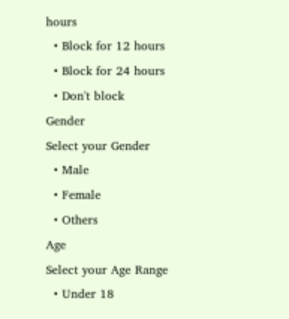hours
  • Block for 12 hours
  • Block for 24 hours
  • Don't block
Gender
Select your Gender
  • Male
  • Female
  • Others
Age
Select your Age Range
  • Under 18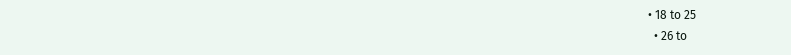• 18 to 25
  • 26 to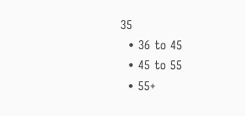35
  • 36 to 45
  • 45 to 55
  • 55+